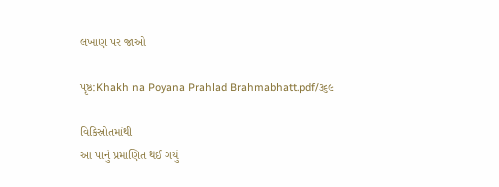લખાણ પર જાઓ

પૃષ્ઠ:Khakh na Poyana Prahlad Brahmabhatt.pdf/૩૬૯

વિકિસ્રોતમાંથી
આ પાનું પ્રમાણિત થઈ ગયું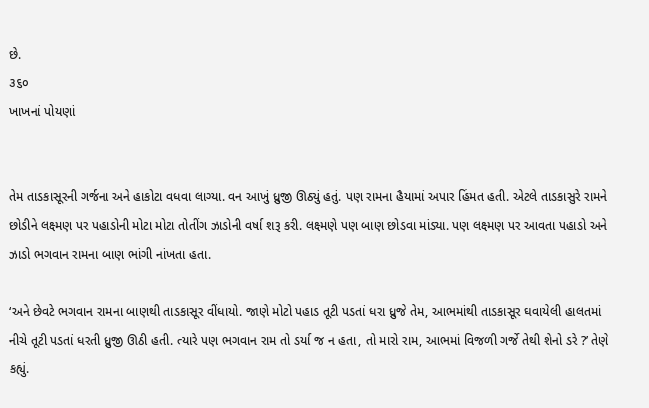છે.
૩૬૦
ખાખનાં પોયણાં


તેમ તાડકાસૂરની ગર્જના અને હાકોટા વધવા લાગ્યા. વન આખું ધ્રુજી ઊઠ્યું હતું. પણ રામના હૈયામાં અપાર હિંમત હતી. એટલે તાડકાસુરે રામને છોડીને લક્ષ્મણ પર પહાડોની મોટા મોટા તોતીંગ ઝાડોની વર્ષા શરૂ કરી. લક્ષ્મણે પણ બાણ છોડવા માંડ્યા. પણ લક્ષ્મણ પર આવતા પહાડો અને ઝાડો ભગવાન રામના બાણ ભાંગી નાંખતા હતા.

‘અને છેવટે ભગવાન રામના બાણથી તાડકાસૂર વીંધાયો. જાણે મોટો પહાડ તૂટી પડતાં ધરા ધ્રુજે તેમ, આભમાંથી તાડકાસૂર ઘવાયેલી હાલતમાં નીચે તૂટી પડતાં ધરતી ધ્રુજી ઊઠી હતી. ત્યારે પણ ભગવાન રામ તો ડર્યા જ ન હતા, તો મારો રામ, આભમાં વિજળી ગર્જે તેથી શેનો ડરે ?’ તેણે કહ્યું.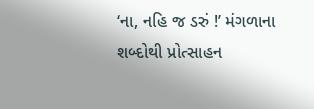‘ના, નહિ જ ડરું !’ મંગળાના શબ્દોથી પ્રોત્સાહન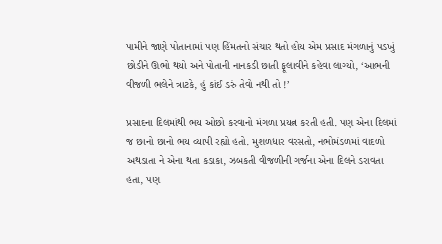પામીને જાણે પોતાનામાં પણ હિંમતનો સંચાર થતો હોય એમ પ્રસાદ મંગળાનું પડખું છોડીને ઊભો થયો અને પોતાની નાનકડી છાતી ફૂલાવીને કહેવા લાગ્યો, ‘આભની વીજળી ભલેને ત્રાટકે, હું કાંઈ ડરું તેવો નથી તો !’

પ્રસાદના દિલમાંથી ભય ઓછો કરવાનો મંગળા પ્રયત્ન કરતી હતી. પણ એના દિલમાં જ છાનો છાનો ભય વ્યાપી રહ્યો હતો. મુશળધાર વરસતો, નભોમંડળમાં વાદળો અથડાતા ને એના થતા કડાકા, ઝબકતી વીજળીની ગર્જના એના દિલને ડરાવતા હતા, પણ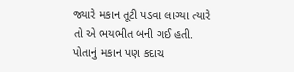જ્યારે મકાન તૂટી પડવા લાગ્યા ત્યારે તો એ ભયભીત બની ગઈ હતી. પોતાનું મકાન પણ કદાચ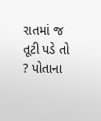રાતમાં જ તૂટી પડે તો ? પોતાના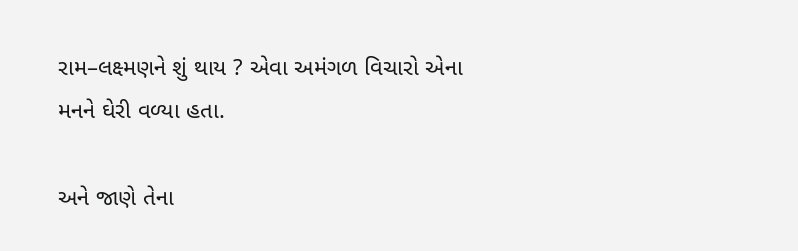રામ–લક્ષ્મણને શું થાય ? એવા અમંગળ વિચારો એના મનને ઘેરી વળ્યા હતા.

અને જાણે તેના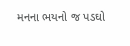મનના ભયનો જ પડઘો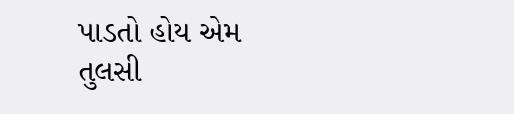પાડતો હોય એમ તુલસી